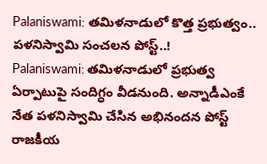Palaniswami: తమిళనాడులో కొత్త ప్రభుత్వం.. పళనిస్వామి సంచలన పోస్ట్..!
Palaniswami: తమిళనాడులో ప్రభుత్వ ఏర్పాటుపై సందిగ్ధం వీడనుంది. అన్నాడీఎంకే నేత పళనిస్వామి చేసిన అభినందన పోస్ట్ రాజకీయ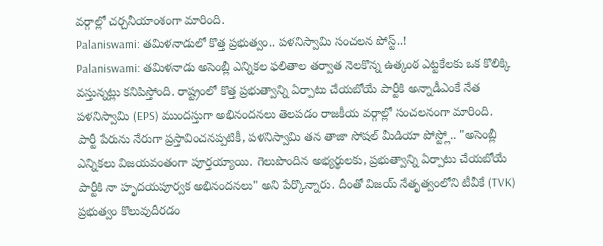వర్గాల్లో చర్చనీయాంశంగా మారింది.
Palaniswami: తమిళనాడులో కొత్త ప్రభుత్వం.. పళనిస్వామి సంచలన పోస్ట్..!
Palaniswami: తమిళనాడు అసెంబ్లీ ఎన్నికల ఫలితాల తర్వాత నెలకొన్న ఉత్కంఠ ఎట్టకేలకు ఒక కొలిక్కి వస్తున్నట్లు కనిపిస్తోంది. రాష్ట్రంలో కొత్త ప్రభుత్వాన్ని ఏర్పాటు చేయబోయే పార్టీకి అన్నాడీఎంకే నేత పళనిస్వామి (EPS) ముందస్తుగా అభినందనలు తెలపడం రాజకీయ వర్గాల్లో సంచలనంగా మారింది.
పార్టీ పేరును నేరుగా ప్రస్తావించనప్పటికీ, పళనిస్వామి తన తాజా సోషల్ మీడియా పోస్ట్లో.. "అసెంబ్లీ ఎన్నికలు విజయవంతంగా పూర్తయ్యాయి. గెలుపొందిన అభ్యర్థులకు, ప్రభుత్వాన్ని ఏర్పాటు చేయబోయే పార్టీకి నా హృదయపూర్వక అభినందనలు" అని పేర్కొన్నారు. దీంతో విజయ్ నేతృత్వంలోని టీవీకే (TVK) ప్రభుత్వం కొలువుదీరడం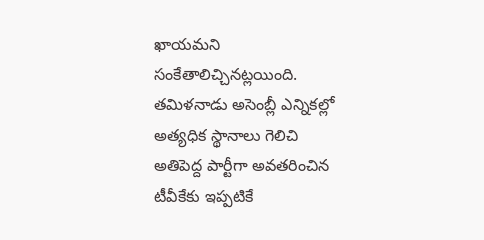ఖాయమని సంకేతాలిచ్చినట్లయింది.
తమిళనాడు అసెంబ్లీ ఎన్నికల్లో అత్యధిక స్థానాలు గెలిచి అతిపెద్ద పార్టీగా అవతరించిన టీవీకేకు ఇప్పటికే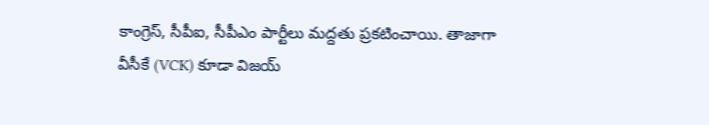కాంగ్రెస్, సీపీఐ, సీపీఎం పార్టీలు మద్దతు ప్రకటించాయి. తాజాగా వీసీకే (VCK) కూడా విజయ్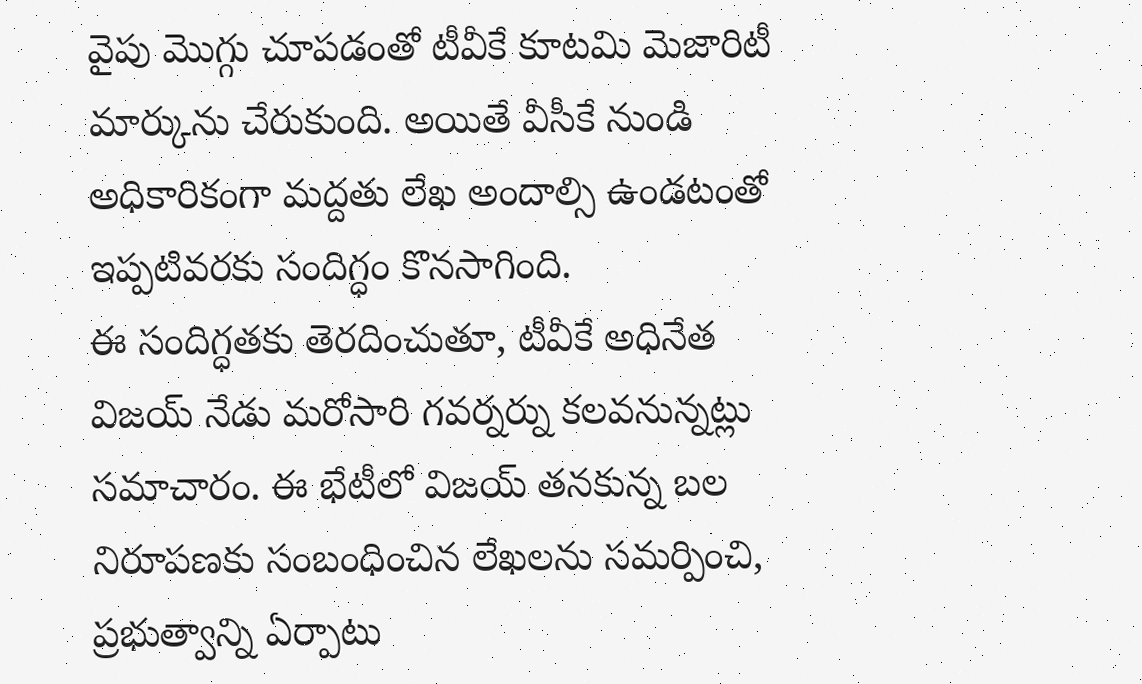వైపు మొగ్గు చూపడంతో టీవీకే కూటమి మెజారిటీ మార్కును చేరుకుంది. అయితే వీసీకే నుండి అధికారికంగా మద్దతు లేఖ అందాల్సి ఉండటంతో ఇప్పటివరకు సందిగ్ధం కొనసాగింది.
ఈ సందిగ్ధతకు తెరదించుతూ, టీవీకే అధినేత విజయ్ నేడు మరోసారి గవర్నర్ను కలవనున్నట్లు సమాచారం. ఈ భేటీలో విజయ్ తనకున్న బల నిరూపణకు సంబంధించిన లేఖలను సమర్పించి, ప్రభుత్వాన్ని ఏర్పాటు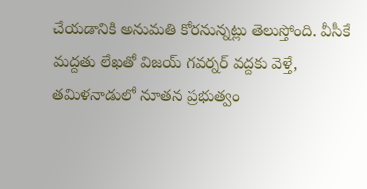చేయడానికి అనుమతి కోరనున్నట్లు తెలుస్తోంది. వీసీకే మద్దతు లేఖతో విజయ్ గవర్నర్ వద్దకు వెళ్తే, తమిళనాడులో నూతన ప్రభుత్వం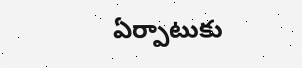ఏర్పాటుకు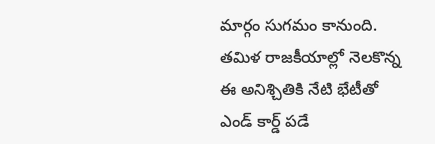మార్గం సుగమం కానుంది.
తమిళ రాజకీయాల్లో నెలకొన్న ఈ అనిశ్చితికి నేటి భేటీతో ఎండ్ కార్డ్ పడే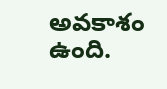అవకాశం ఉంది.